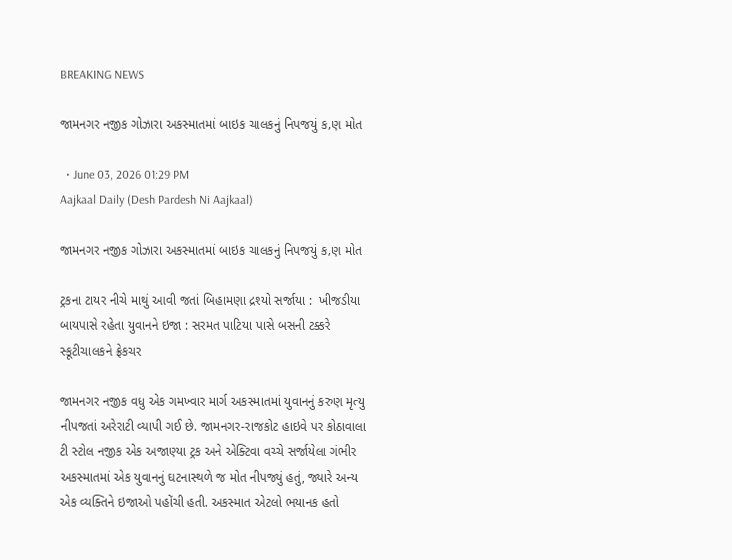BREAKING NEWS

જામનગર નજીક ગોઝારા અકસ્માતમાં બાઇક ચાલકનું નિપજયું ક‚ણ મોત

  • June 03, 2026 01:29 PM
Aajkaal Daily (Desh Pardesh Ni Aajkaal)

જામનગર નજીક ગોઝારા અકસ્માતમાં બાઇક ચાલકનું નિપજયું ક‚ણ મોત

ટ્રકના ટાયર નીચે માથું આવી જતાં બિહામણા દ્રશ્યો સર્જાયા :  ખીજડીયા બાયપાસે રહેતા યુવાનને ઇજા : સરમત પાટિયા પાસે બસની ટક્કરે સ્કૂટીચાલકને ફ્રેકચર

જામનગર નજીક વધુ એક ગમખ્વાર માર્ગ અકસ્માતમાં યુવાનનું કરુણ મૃત્યુ નીપજતાં અરેરાટી વ્યાપી ગઈ છે. જામનગર-રાજકોટ હાઇવે પર કોઠાવાલા ટી સ્ટોલ નજીક એક અજાણ્યા ટ્રક અને એક્ટિવા વચ્ચે સર્જાયેલા ગંભીર અકસ્માતમાં એક યુવાનનું ઘટનાસ્થળે જ મોત નીપજ્યું હતું, જ્યારે અન્ય એક વ્યક્તિને ઇજાઓ પહોંચી હતી. અકસ્માત એટલો ભયાનક હતો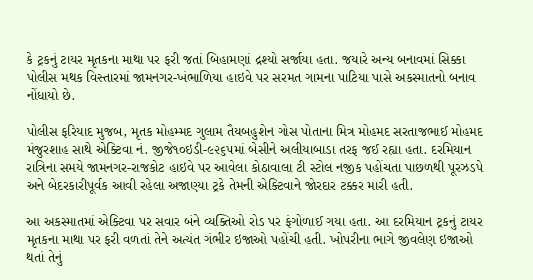કે ટ્રકનું ટાયર મૃતકના માથા પર ફરી જતાં બિહામણાં દ્રશ્યો સર્જાયા હતા. જયારે અન્ય બનાવમાં સિક્કા પોલીસ મથક વિસ્તારમાં જામનગર-ખંભાળિયા હાઇવે પર સરમત ગામના પાટિયા પાસે અકસ્માતનો બનાવ નોંધાયો છે.

પોલીસ ફરિયાદ મુજબ, મૃતક મોહમ્મદ ગુલામ તૈયબહુશેન ગોસ પોતાના મિત્ર મોહમદ સરતાજભાઈ મોહમદ મંજુરશાહ સાથે એક્ટિવા નં. જીજે૧૦ઇડી-૯૨૬૫માં બેસીને અલીયાબાડા તરફ જઈ રહ્યા હતા. દરમિયાન રાત્રિના સમયે જામનગર-રાજકોટ હાઇવે પર આવેલા કોઠાવાલા ટી સ્ટોલ નજીક પહોંચતા પાછળથી પૂરઝડપે અને બેદરકારીપૂર્વક આવી રહેલા અજાણ્યા ટ્રકે તેમની એક્ટિવાને જોરદાર ટક્કર મારી હતી.

આ અકસ્માતમાં એક્ટિવા પર સવાર બંને વ્યક્તિઓ રોડ પર ફંગોળાઈ ગયા હતા. આ દરમિયાન ટ્રકનું ટાયર મૃતકના માથા પર ફરી વળતાં તેને અત્યંત ગંભીર ઇજાઓ પહોંચી હતી. ખોપરીના ભાગે જીવલેણ ઇજાઓ થતાં તેનું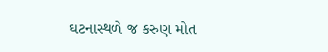ઘટનાસ્થળે જ કરુણ મોત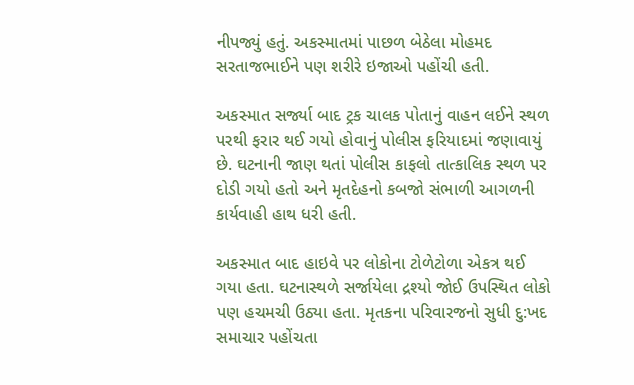નીપજ્યું હતું. અકસ્માતમાં પાછળ બેઠેલા મોહમદ સરતાજભાઈને પણ શરીરે ઇજાઓ પહોંચી હતી.

અકસ્માત સર્જ્યા બાદ ટ્રક ચાલક પોતાનું વાહન લઈને સ્થળ પરથી ફરાર થઈ ગયો હોવાનું પોલીસ ફરિયાદમાં જણાવાયું છે. ઘટનાની જાણ થતાં પોલીસ કાફલો તાત્કાલિક સ્થળ પર દોડી ગયો હતો અને મૃતદેહનો કબજો સંભાળી આગળની કાર્યવાહી હાથ ધરી હતી.

અકસ્માત બાદ હાઇવે પર લોકોના ટોળેટોળા એકત્ર થઈ ગયા હતા. ઘટનાસ્થળે સર્જાયેલા દ્રશ્યો જોઈ ઉપસ્થિત લોકો પણ હચમચી ઉઠ્યા હતા. મૃતકના પરિવારજનો સુધી દુ:ખદ સમાચાર પહોંચતા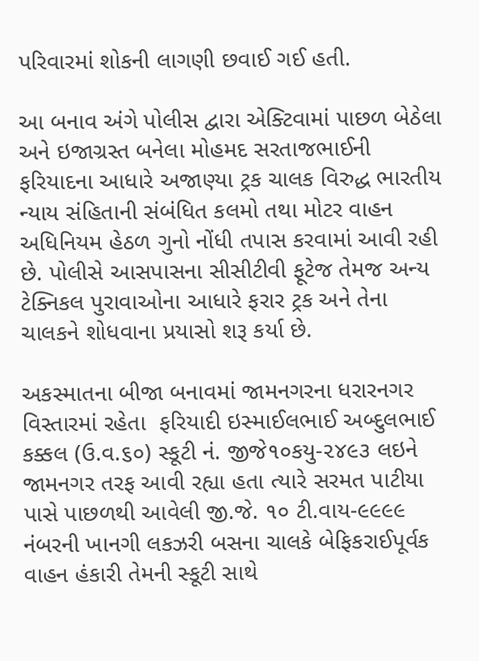પરિવારમાં શોકની લાગણી છવાઈ ગઈ હતી.

આ બનાવ અંગે પોલીસ દ્વારા એક્ટિવામાં પાછળ બેઠેલા અને ઇજાગ્રસ્ત બનેલા મોહમદ સરતાજભાઈની ફરિયાદના આધારે અજાણ્યા ટ્રક ચાલક વિરુદ્ધ ભારતીય ન્યાય સંહિતાની સંબંધિત કલમો તથા મોટર વાહન અધિનિયમ હેઠળ ગુનો નોંધી તપાસ કરવામાં આવી રહી છે. પોલીસે આસપાસના સીસીટીવી ફૂટેજ તેમજ અન્ય ટેક્નિકલ પુરાવાઓના આધારે ફરાર ટ્રક અને તેના ચાલકને શોધવાના પ્રયાસો શરૂ કર્યા છે.

અકસ્માતના બીજા બનાવમાં જામનગરના ધરારનગર વિસ્તારમાં રહેતા  ફરિયાદી ઇસ્માઈલભાઈ અબ્દુલભાઈ કક્કલ (ઉ.વ.૬૦) સ્કૂટી નં. જીજે૧૦કયુ-૨૪૯૩ લઇને જામનગર તરફ આવી રહ્યા હતા ત્યારે સરમત પાટીયા પાસે પાછળથી આવેલી જી.જે. ૧૦ ટી.વાય-૯૯૯૯ નંબરની ખાનગી લકઝરી બસના ચાલકે બેફિકરાઈપૂર્વક વાહન હંકારી તેમની સ્કૂટી સાથે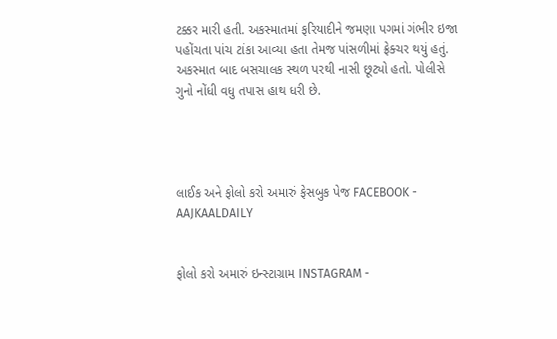ટક્કર મારી હતી. અકસ્માતમાં ફરિયાદીને જમણા પગમાં ગંભીર ઇજા પહોંચતા પાંચ ટાંકા આવ્યા હતા તેમજ પાંસળીમાં ફ્રેક્ચર થયું હતું. અકસ્માત બાદ બસચાલક સ્થળ પરથી નાસી છૂટ્યો હતો. પોલીસે ગુનો નોંધી વધુ તપાસ હાથ ધરી છે.




લાઈક અને ફોલો કરો અમારું ફેસબુક પેજ FACEBOOK - AAJKAALDAILY


ફોલો કરો અમારું ઇન્સ્ટાગ્રામ INSTAGRAM -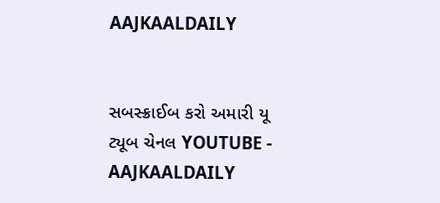AAJKAALDAILY


સબસ્ક્રાઈબ કરો અમારી યૂ ટ્યૂબ ચેનલ YOUTUBE - AAJKAALDAILY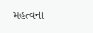મહત્વના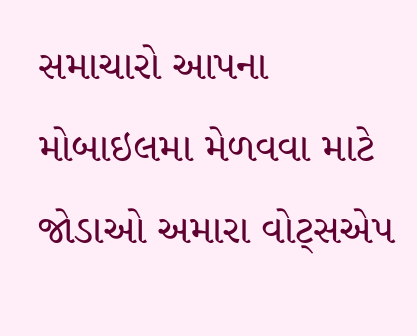સમાચારો આપના મોબાઇલમા મેળવવા માટે જોડાઓ અમારા વોટ્સએપ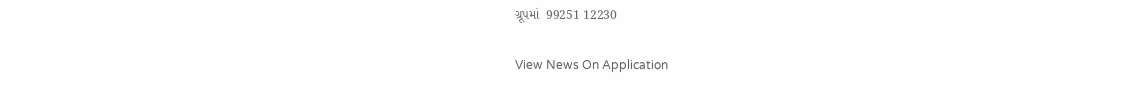ગ્રૂપમાં  99251 12230

View News On Application